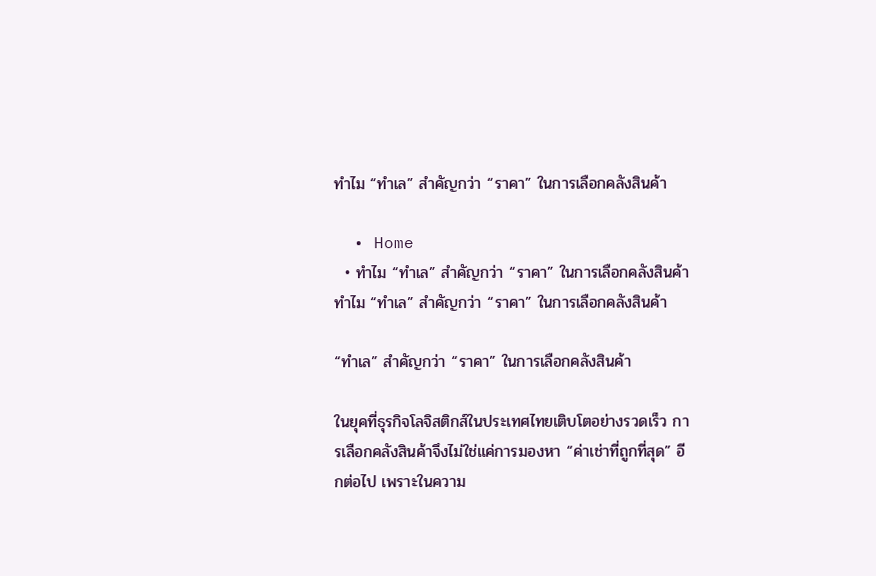ทำไม “ทำเล” สำคัญกว่า “ราคา” ในการเลือกคลังสินค้า

  • Home
  • ทำไม “ทำเล” สำคัญกว่า “ราคา” ในการเลือกคลังสินค้า
ทำไม “ทำเล” สำคัญกว่า “ราคา” ในการเลือกคลังสินค้า

“ทำเล” สำคัญกว่า “ราคา” ในการเลือกคลังสินค้า

ในยุคที่ธุรกิจโลจิสติกส์ในประเทศไทยเติบโตอย่างรวดเร็ว การเลือกคลังสินค้าจึงไม่ใช่แค่การมองหา “ค่าเช่าที่ถูกที่สุด” อีกต่อไป เพราะในความ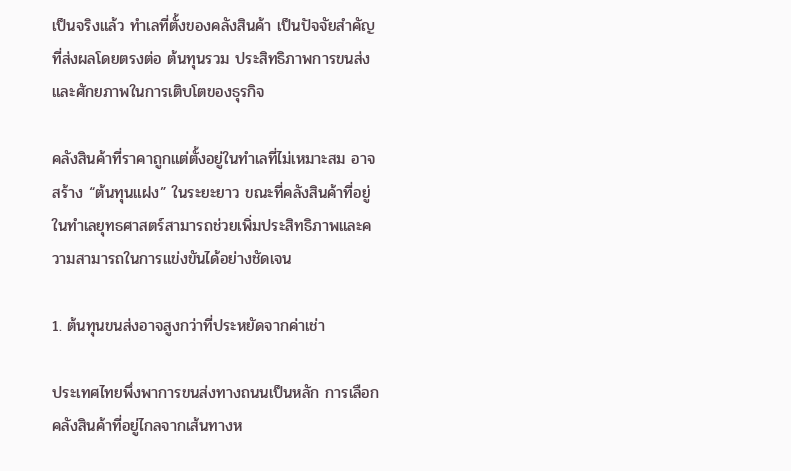เป็นจริงแล้ว ทำเลที่ตั้งของคลังสินค้า เป็นปัจจัยสำคัญที่ส่งผลโดยตรงต่อ ต้นทุนรวม ประสิทธิภาพการขนส่ง และศักยภาพในการเติบโตของธุรกิจ

คลังสินค้าที่ราคาถูกแต่ตั้งอยู่ในทำเลที่ไม่เหมาะสม อาจสร้าง “ต้นทุนแฝง” ในระยะยาว ขณะที่คลังสินค้าที่อยู่ในทำเลยุทธศาสตร์สามารถช่วยเพิ่มประสิทธิภาพและความสามารถในการแข่งขันได้อย่างชัดเจน

1. ต้นทุนขนส่งอาจสูงกว่าที่ประหยัดจากค่าเช่า

ประเทศไทยพึ่งพาการขนส่งทางถนนเป็นหลัก การเลือกคลังสินค้าที่อยู่ไกลจากเส้นทางห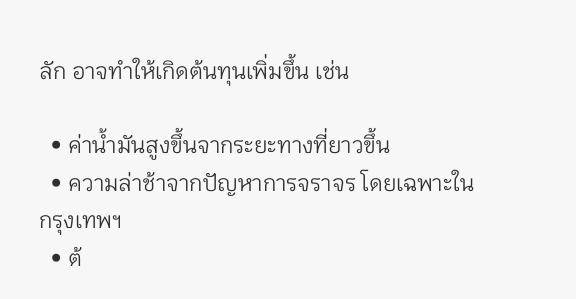ลัก อาจทำให้เกิดต้นทุนเพิ่มขึ้น เช่น

  • ค่าน้ำมันสูงขึ้นจากระยะทางที่ยาวขึ้น
  • ความล่าช้าจากปัญหาการจราจร โดยเฉพาะในกรุงเทพฯ
  • ต้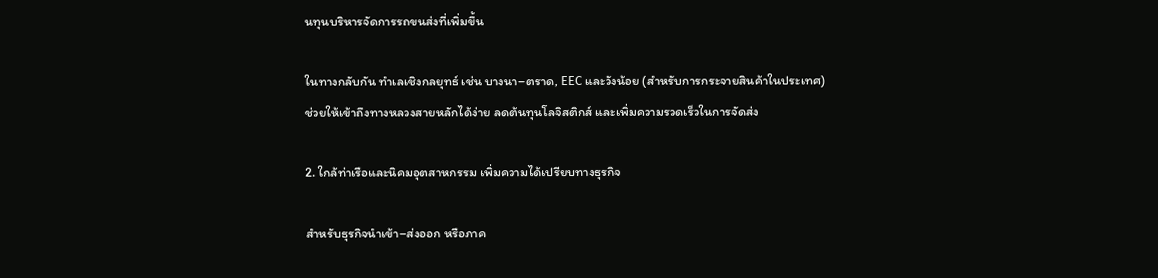นทุนบริหารจัดการรถขนส่งที่เพิ่มขึ้น

ในทางกลับกัน ทำเลเชิงกลยุทธ์ เช่น บางนา–ตราด, EEC และวังน้อย (สำหรับการกระจายสินค้าในประเทศ) ช่วยให้เข้าถึงทางหลวงสายหลักได้ง่าย ลดต้นทุนโลจิสติกส์ และเพิ่มความรวดเร็วในการจัดส่ง

2. ใกล้ท่าเรือและนิคมอุตสาหกรรม เพิ่มความได้เปรียบทางธุรกิจ

สำหรับธุรกิจนำเข้า–ส่งออก หรือภาค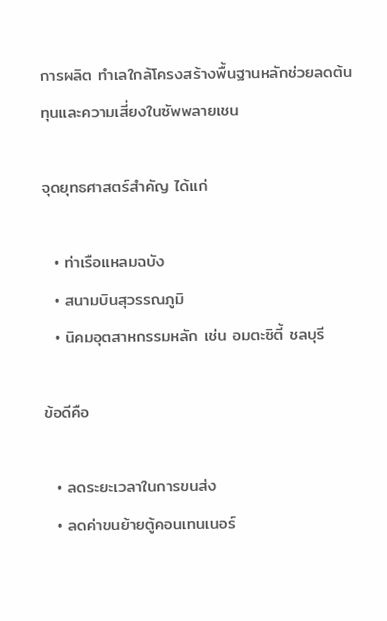การผลิต ทำเลใกล้โครงสร้างพื้นฐานหลักช่วยลดต้นทุนและความเสี่ยงในซัพพลายเชน

จุดยุทธศาสตร์สำคัญ ได้แก่

  • ท่าเรือแหลมฉบัง
  • สนามบินสุวรรณภูมิ
  • นิคมอุตสาหกรรมหลัก เช่น อมตะซิตี้ ชลบุรี

ข้อดีคือ

  • ลดระยะเวลาในการขนส่ง
  • ลดค่าขนย้ายตู้คอนเทนเนอร์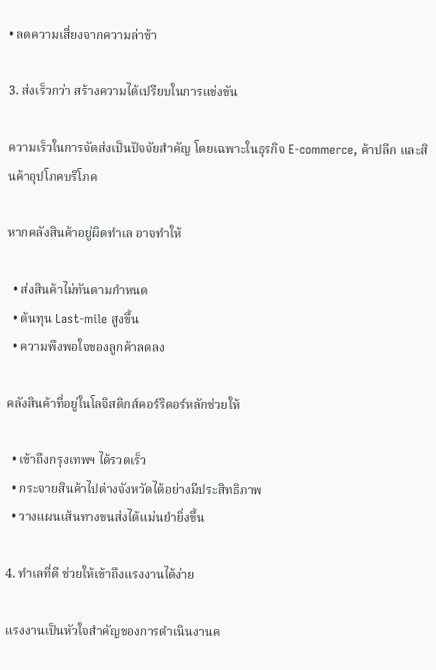• ลดความเสี่ยงจากความล่าช้า

3. ส่งเร็วกว่า สร้างความได้เปรียบในการแข่งขัน

ความเร็วในการจัดส่งเป็นปัจจัยสำคัญ โดยเฉพาะในธุรกิจ E-commerce, ค้าปลีก และสินค้าอุปโภคบริโภค

หากคลังสินค้าอยู่ผิดทำเล อาจทำให้

  • ส่งสินค้าไม่ทันตามกำหนด
  • ต้นทุน Last-mile สูงขึ้น
  • ความพึงพอใจของลูกค้าลดลง

คลังสินค้าที่อยู่ในโลจิสติกส์คอร์ริดอร์หลักช่วยให้

  • เข้าถึงกรุงเทพฯ ได้รวดเร็ว
  • กระจายสินค้าไปต่างจังหวัดได้อย่างมีประสิทธิภาพ
  • วางแผนเส้นทางขนส่งได้แม่นยำยิ่งขึ้น

4. ทำเลที่ดี ช่วยให้เข้าถึงแรงงานได้ง่าย

แรงงานเป็นหัวใจสำคัญของการดำเนินงานค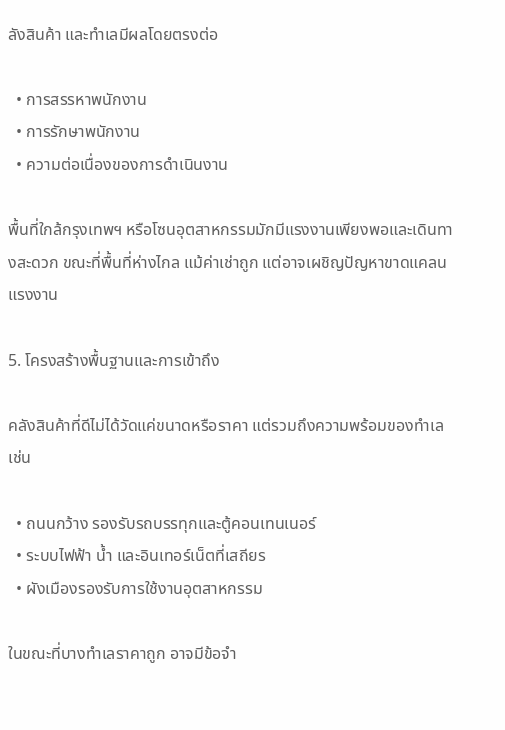ลังสินค้า และทำเลมีผลโดยตรงต่อ

  • การสรรหาพนักงาน
  • การรักษาพนักงาน
  • ความต่อเนื่องของการดำเนินงาน

พื้นที่ใกล้กรุงเทพฯ หรือโซนอุตสาหกรรมมักมีแรงงานเพียงพอและเดินทางสะดวก ขณะที่พื้นที่ห่างไกล แม้ค่าเช่าถูก แต่อาจเผชิญปัญหาขาดแคลนแรงงาน

5. โครงสร้างพื้นฐานและการเข้าถึง

คลังสินค้าที่ดีไม่ได้วัดแค่ขนาดหรือราคา แต่รวมถึงความพร้อมของทำเล เช่น

  • ถนนกว้าง รองรับรถบรรทุกและตู้คอนเทนเนอร์
  • ระบบไฟฟ้า น้ำ และอินเทอร์เน็ตที่เสถียร
  • ผังเมืองรองรับการใช้งานอุตสาหกรรม

ในขณะที่บางทำเลราคาถูก อาจมีข้อจำ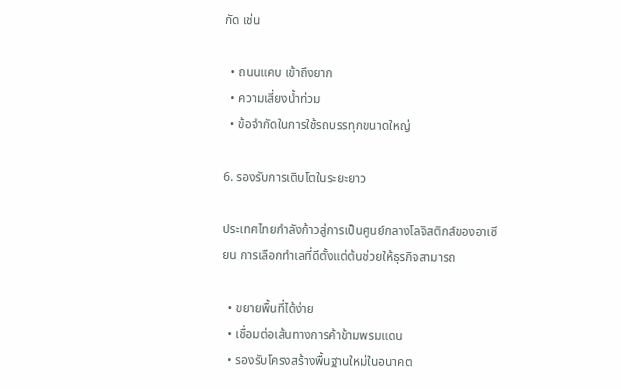กัด เช่น

  • ถนนแคบ เข้าถึงยาก
  • ความเสี่ยงน้ำท่วม
  • ข้อจำกัดในการใช้รถบรรทุกขนาดใหญ่

6. รองรับการเติบโตในระยะยาว

ประเทศไทยกำลังก้าวสู่การเป็นศูนย์กลางโลจิสติกส์ของอาเซียน การเลือกทำเลที่ดีตั้งแต่ต้นช่วยให้ธุรกิจสามารถ

  • ขยายพื้นที่ได้ง่าย
  • เชื่อมต่อเส้นทางการค้าข้ามพรมแดน
  • รองรับโครงสร้างพื้นฐานใหม่ในอนาคต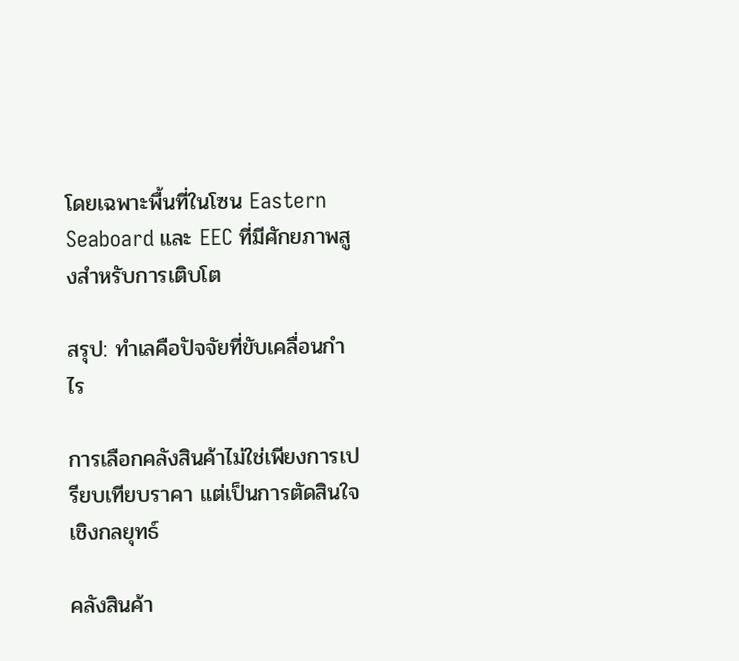โดยเฉพาะพื้นที่ในโซน Eastern Seaboard และ EEC ที่มีศักยภาพสูงสำหรับการเติบโต

สรุป: ทำเลคือปัจจัยที่ขับเคลื่อนกำไร

การเลือกคลังสินค้าไม่ใช่เพียงการเปรียบเทียบราคา แต่เป็นการตัดสินใจเชิงกลยุทธ์

คลังสินค้า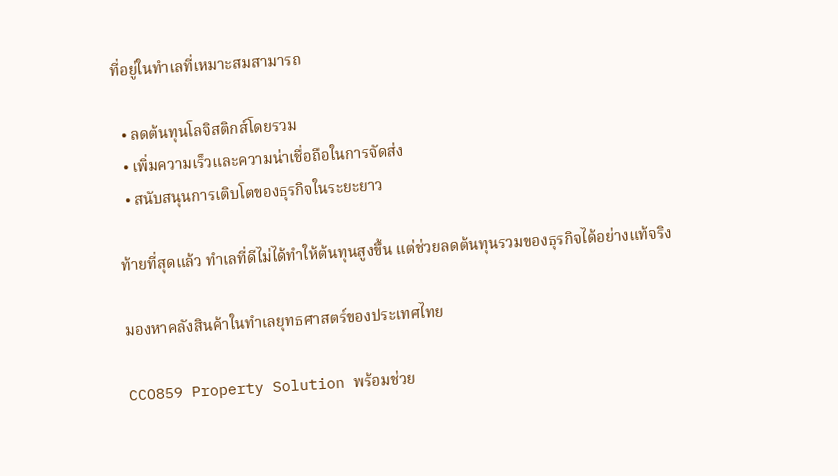ที่อยู่ในทำเลที่เหมาะสมสามารถ

  • ลดต้นทุนโลจิสติกส์โดยรวม
  • เพิ่มความเร็วและความน่าเชื่อถือในการจัดส่ง
  • สนับสนุนการเติบโตของธุรกิจในระยะยาว

ท้ายที่สุดแล้ว ทำเลที่ดีไม่ได้ทำให้ต้นทุนสูงขึ้น แต่ช่วยลดต้นทุนรวมของธุรกิจได้อย่างแท้จริง

มองหาคลังสินค้าในทำเลยุทธศาสตร์ของประเทศไทย

CCO859 Property Solution พร้อมช่วย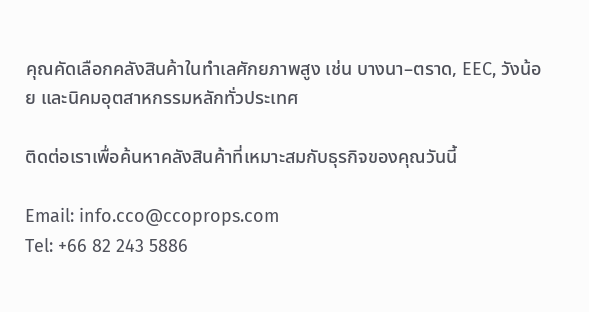คุณคัดเลือกคลังสินค้าในทำเลศักยภาพสูง เช่น บางนา–ตราด, EEC, วังน้อย และนิคมอุตสาหกรรมหลักทั่วประเทศ

ติดต่อเราเพื่อค้นหาคลังสินค้าที่เหมาะสมกับธุรกิจของคุณวันนี้

Email: info.cco@ccoprops.com
Tel: +66 82 243 5886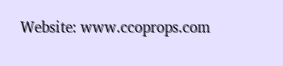Website: www.ccoprops.com